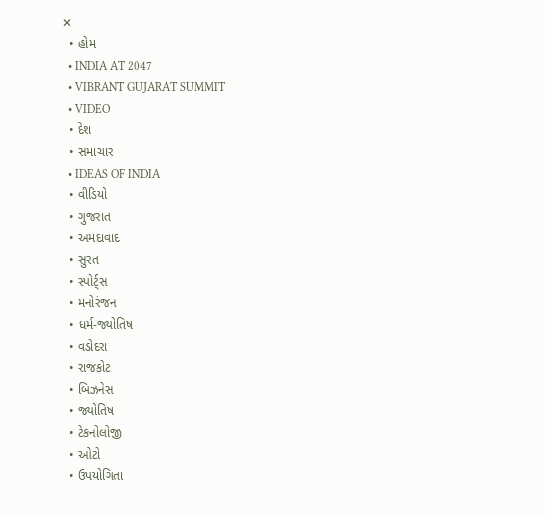✕
  • હોમ
  • INDIA AT 2047
  • VIBRANT GUJARAT SUMMIT
  • VIDEO
  • દેશ
  • સમાચાર
  • IDEAS OF INDIA
  • વીડિયો
  • ગુજરાત
  • અમદાવાદ
  • સુરત
  • સ્પોર્ટ્સ
  • મનોરંજન
  • ધર્મ-જ્યોતિષ
  • વડોદરા
  • રાજકોટ
  • બિઝનેસ
  • જ્યોતિષ
  • ટેકનોલોજી
  • ઓટો
  • ઉપયોગિતા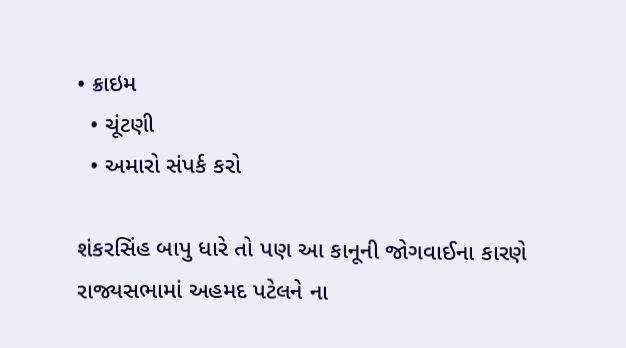• ક્રાઇમ
  • ચૂંટણી
  • અમારો સંપર્ક કરો

શંકરસિંહ બાપુ ધારે તો પણ આ કાનૂની જોગવાઈના કારણે રાજ્યસભામાં અહમદ પટેલને ના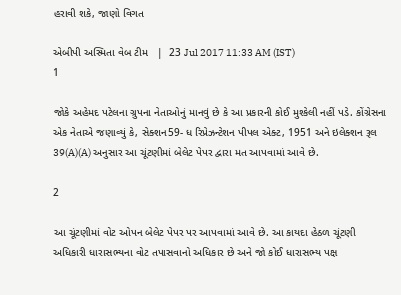હરાવી શકે, જાણો વિગત

એબીપી અસ્મિતા વેબ ટીમ   |  23 Jul 2017 11:33 AM (IST)
1

જોકે અહેમદ પટેલના ગ્રુપના નેતાઓનું માનવું છે કે આ પ્રકારની કોઈ મુશ્કેલી નહીં પડે. કોંગ્રેસના એક નેતાએ જણાવ્યું કે, સેક્શન59- ધ રિપ્રેઝન્ટેશન પીપલ એક્ટ, 1951 અને ઇલેક્શન રૂલ 39(A)(A) અનુસાર આ ચૂંટણીમાં બેલેટ પેપર દ્વારા મત આપવામાં આવે છે.

2

આ ચૂંટણીમાં વોટ ઓપન બેલેટ પેપર પર આપવામાં આવે છે. આ કાયદા હેઠળ ચૂંટણી અધિકારી ધારાસભ્યના વોટ તપાસવાનો અધિકાર છે અને જો કોઈ ધારાસભ્ય પક્ષ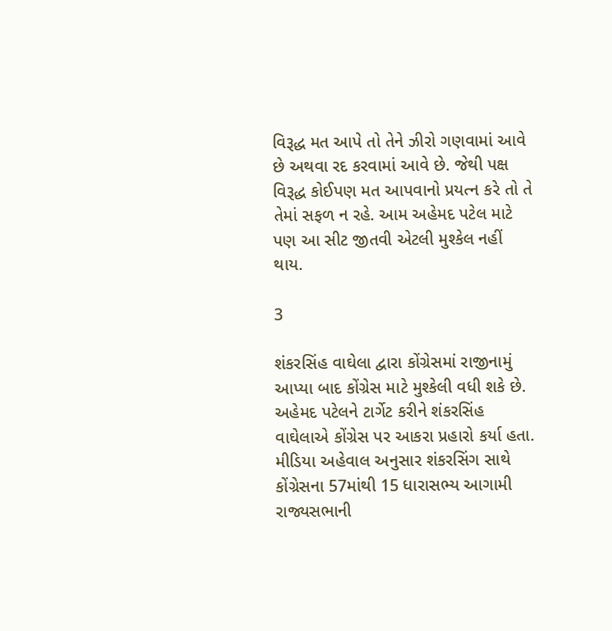વિરૂદ્ધ મત આપે તો તેને ઝીરો ગણવામાં આવે છે અથવા રદ કરવામાં આવે છે. જેથી પક્ષ વિરૂદ્ધ કોઈપણ મત આપવાનો પ્રયત્ન કરે તો તે તેમાં સફળ ન રહે. આમ અહેમદ પટેલ માટે પણ આ સીટ જીતવી એટલી મુશ્કેલ નહીં થાય.

3

શંકરસિંહ વાઘેલા દ્વારા કોંગ્રેસમાં રાજીનામું આપ્યા બાદ કોંગ્રેસ માટે મુશ્કેલી વધી શકે છે. અહેમદ પટેલને ટાર્ગેટ કરીને શંકરસિંહ વાઘેલાએ કોંગ્રેસ પર આકરા પ્રહારો કર્યા હતા. મીડિયા અહેવાલ અનુસાર શંકરસિંગ સાથે કોંગ્રેસના 57માંથી 15 ધારાસભ્ય આગામી રાજ્યસભાની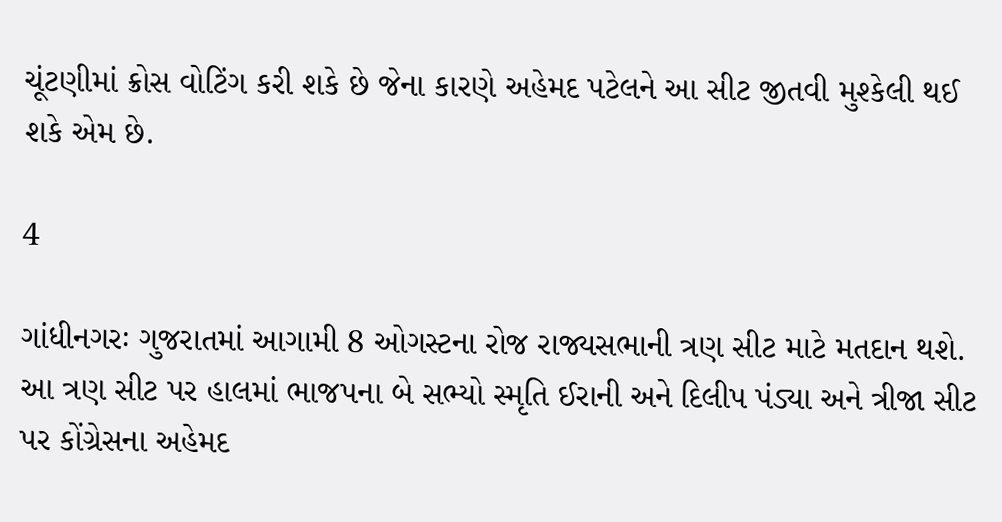ચૂંટણીમાં ક્રોસ વોટિંગ કરી શકે છે જેના કારણે અહેમદ પટેલને આ સીટ જીતવી મુશ્કેલી થઈ શકે એમ છે.

4

ગાંધીનગરઃ ગુજરાતમાં આગામી 8 ઓગસ્ટના રોજ રાજ્યસભાની ત્રણ સીટ માટે મતદાન થશે. આ ત્રણ સીટ પર હાલમાં ભાજપના બે સભ્યો સ્મૃતિ ઈરાની અને દિલીપ પંડ્યા અને ત્રીજા સીટ પર કોંગ્રેસના અહેમદ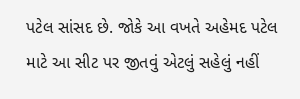પટેલ સાંસદ છે. જોકે આ વખતે અહેમદ પટેલ માટે આ સીટ પર જીતવું એટલું સહેલું નહીં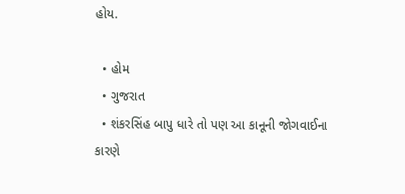હોય.

  • હોમ
  • ગુજરાત
  • શંકરસિંહ બાપુ ધારે તો પણ આ કાનૂની જોગવાઈના કારણે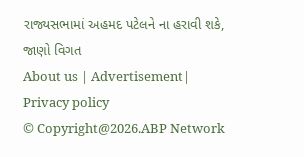રાજ્યસભામાં અહમદ પટેલને ના હરાવી શકે, જાણો વિગત
About us | Advertisement| Privacy policy
© Copyright@2026.ABP Network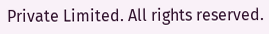Private Limited. All rights reserved.